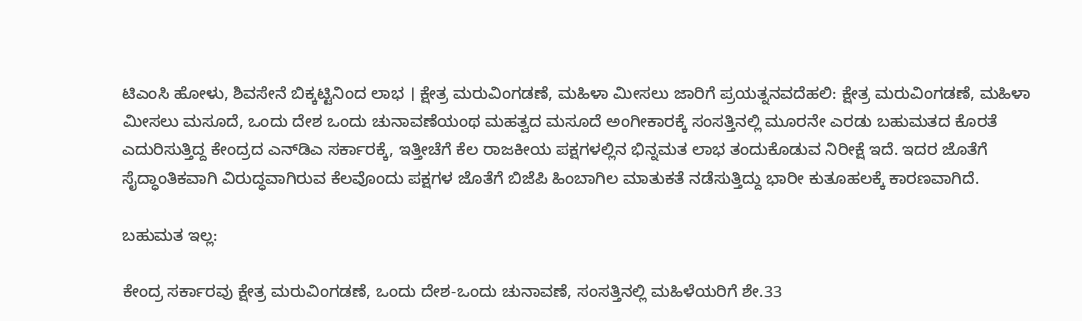ಟಿಎಂಸಿ ಹೋಳು, ಶಿವಸೇನೆ ಬಿಕ್ಕಟ್ಟಿನಿಂದ ಲಾಭ । ಕ್ಷೇತ್ರ ಮರುವಿಂಗಡಣೆ, ಮಹಿಳಾ ಮೀಸಲು ಜಾರಿಗೆ ಪ್ರಯತ್ನನವದೆಹಲಿ: ಕ್ಷೇತ್ರ ಮರುವಿಂಗಡಣೆ, ಮಹಿಳಾ ಮೀಸಲು ಮಸೂದೆ, ಒಂದು ದೇಶ ಒಂದು ಚುನಾವಣೆಯಂಥ ಮಹತ್ವದ ಮಸೂದೆ ಅಂಗೀಕಾರಕ್ಕೆ ಸಂಸತ್ತಿನಲ್ಲಿ ಮೂರನೇ ಎರಡು ಬಹುಮತದ ಕೊರತೆ ಎದುರಿಸುತ್ತಿದ್ದ ಕೇಂದ್ರದ ಎನ್‌ಡಿಎ ಸರ್ಕಾರಕ್ಕೆ, ಇತ್ತೀಚೆಗೆ ಕೆಲ ರಾಜಕೀಯ ಪಕ್ಷಗಳಲ್ಲಿನ ಭಿನ್ನಮತ ಲಾಭ ತಂದುಕೊಡುವ ನಿರೀಕ್ಷೆ ಇದೆ. ಇದರ ಜೊತೆಗೆ ಸೈದ್ಧಾಂತಿಕವಾಗಿ ವಿರುದ್ಧವಾಗಿರುವ ಕೆಲವೊಂದು ಪಕ್ಷಗಳ ಜೊತೆಗೆ ಬಿಜೆಪಿ ಹಿಂಬಾಗಿಲ ಮಾತುಕತೆ ನಡೆಸುತ್ತಿದ್ದು ಭಾರೀ ಕುತೂಹಲಕ್ಕೆ ಕಾರಣವಾಗಿದೆ.

ಬಹುಮತ ಇಲ್ಲ:

ಕೇಂದ್ರ ಸರ್ಕಾರವು ಕ್ಷೇತ್ರ ಮರುವಿಂಗಡಣೆ, ಒಂದು ದೇಶ-ಒಂದು ಚುನಾವಣೆ, ಸಂಸತ್ತಿನಲ್ಲಿ ಮಹಿಳೆಯರಿಗೆ ಶೇ.33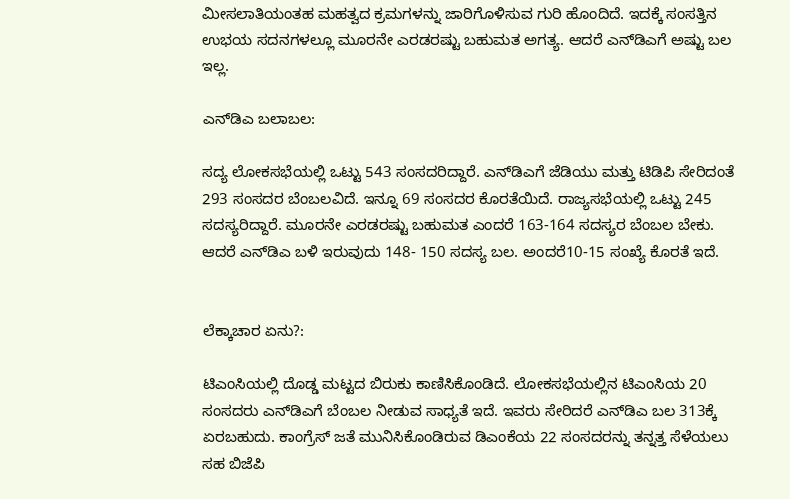ಮೀಸಲಾತಿಯಂತಹ ಮಹತ್ವದ ಕ್ರಮಗಳನ್ನು ಜಾರಿಗೊಳಿಸುವ ಗುರಿ ಹೊಂದಿದೆ. ಇದಕ್ಕೆ ಸಂಸತ್ತಿನ ಉಭಯ ಸದನಗಳಲ್ಲೂ ಮೂರನೇ ಎರಡರಷ್ಟು ಬಹುಮತ ಅಗತ್ಯ. ಆದರೆ ಎನ್‌ಡಿಎಗೆ ಅಷ್ಟು ಬಲ ಇಲ್ಲ.

ಎನ್‌ಡಿಎ ಬಲಾಬಲ:

ಸದ್ಯ ಲೋಕಸಭೆಯಲ್ಲಿ ಒಟ್ಟು 543 ಸಂಸದರಿದ್ದಾರೆ. ಎನ್‌ಡಿಎಗೆ ಜೆಡಿಯು ಮತ್ತು ಟಿಡಿಪಿ ಸೇರಿದಂತೆ 293 ಸಂಸದರ ಬೆಂಬಲವಿದೆ. ಇನ್ನೂ 69 ಸಂಸದರ ಕೊರತೆಯಿದೆ. ರಾಜ್ಯಸಭೆಯಲ್ಲಿ ಒಟ್ಟು 245 ಸದಸ್ಯರಿದ್ದಾರೆ. ಮೂರನೇ ಎರಡರಷ್ಟು ಬಹುಮತ ಎಂದರೆ 163-164 ಸದಸ್ಯರ ಬೆಂಬಲ ಬೇಕು. ಆದರೆ ಎನ್‌ಡಿಎ ಬಳಿ ಇರುವುದು 148- 150 ಸದಸ್ಯ ಬಲ. ಅಂದರೆ10-15 ಸಂಖ್ಯೆ ಕೊರತೆ ಇದೆ.


ಲೆಕ್ಕಾಚಾರ ಏನು?:

ಟಿಎಂಸಿಯಲ್ಲಿ ದೊಡ್ಡ ಮಟ್ಟದ ಬಿರುಕು ಕಾಣಿಸಿಕೊಂಡಿದೆ. ಲೋಕಸಭೆಯಲ್ಲಿನ ಟಿಎಂಸಿಯ 20 ಸಂಸದರು ಎನ್‌ಡಿಎಗೆ ಬೆಂಬಲ ನೀಡುವ ಸಾಧ್ಯತೆ ಇದೆ. ಇವರು ಸೇರಿದರೆ ಎನ್‌ಡಿಎ ಬಲ 313ಕ್ಕೆ ಏರಬಹುದು. ಕಾಂಗ್ರೆಸ್‌ ಜತೆ ಮುನಿಸಿಕೊಂಡಿರುವ ಡಿಎಂಕೆಯ 22 ಸಂಸದರನ್ನು ತನ್ನತ್ತ ಸೆಳೆಯಲು ಸಹ ಬಿಜೆಪಿ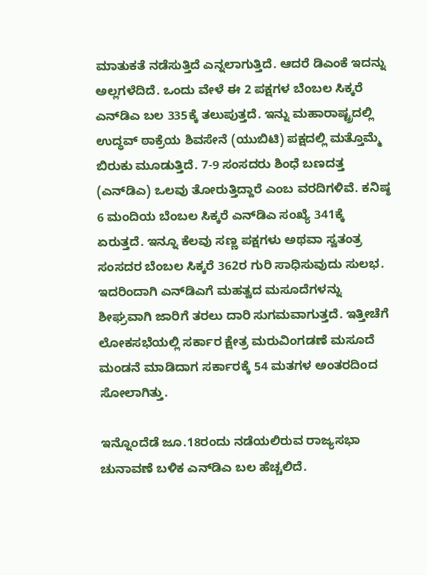ಮಾತುಕತೆ ನಡೆಸುತ್ತಿದೆ ಎನ್ನಲಾಗುತ್ತಿದೆ. ಆದರೆ ಡಿಎಂಕೆ ಇದನ್ನು ಅಲ್ಲಗಳೆದಿದೆ. ಒಂದು ವೇಳೆ ಈ 2 ಪಕ್ಷಗಳ ಬೆಂಬಲ ಸಿಕ್ಕರೆ ಎನ್‌ಡಿಎ ಬಲ 335ಕ್ಕೆ ತಲುಪುತ್ತದೆ. ಇನ್ನು ಮಹಾರಾಷ್ಟ್ರದಲ್ಲಿ ಉದ್ಧವ್ ಠಾಕ್ರೆಯ ಶಿವಸೇನೆ (ಯುಬಿಟಿ) ಪಕ್ಷದಲ್ಲಿ ಮತ್ತೊಮ್ಮೆ ಬಿರುಕು ಮೂಡುತ್ತಿದೆ. 7-9 ಸಂಸದರು ಶಿಂಧೆ ಬಣದತ್ತ (ಎನ್‌ಡಿಎ) ಒಲವು ತೋರುತ್ತಿದ್ದಾರೆ ಎಂಬ ವರದಿಗಳಿವೆ. ಕನಿಷ್ಠ 6 ಮಂದಿಯ ಬೆಂಬಲ ಸಿಕ್ಕರೆ ಎನ್‌ಡಿಎ ಸಂಖ್ಯೆ 341ಕ್ಕೆ ಏರುತ್ತದೆ. ಇನ್ನೂ ಕೆಲವು ಸಣ್ಣ ಪಕ್ಷಗಳು ಅಥವಾ ಸ್ವತಂತ್ರ ಸಂಸದರ ಬೆಂಬಲ ಸಿಕ್ಕರೆ 362ರ ಗುರಿ ಸಾಧಿಸುವುದು ಸುಲಭ. ಇದರಿಂದಾಗಿ ಎನ್‌ಡಿಎಗೆ ಮಹತ್ವದ ಮಸೂದೆಗಳನ್ನು ಶೀಘ್ರವಾಗಿ ಜಾರಿಗೆ ತರಲು ದಾರಿ ಸುಗಮವಾಗುತ್ತದೆ. ಇತ್ತೀಚೆಗೆ ಲೋಕಸಭೆಯಲ್ಲಿ ಸರ್ಕಾರ ಕ್ಷೇತ್ರ ಮರುವಿಂಗಡಣೆ ಮಸೂದೆ ಮಂಡನೆ ಮಾಡಿದಾಗ ಸರ್ಕಾರಕ್ಕೆ 54 ಮತಗಳ ಅಂತರದಿಂದ ಸೋಲಾಗಿತ್ತು.

ಇನ್ನೊಂದೆಡೆ ಜೂ.18ರಂದು ನಡೆಯಲಿರುವ ರಾಜ್ಯಸಭಾ ಚುನಾವಣೆ ಬಳಿಕ ಎನ್‌ಡಿಎ ಬಲ ಹೆಚ್ಚಲಿದೆ.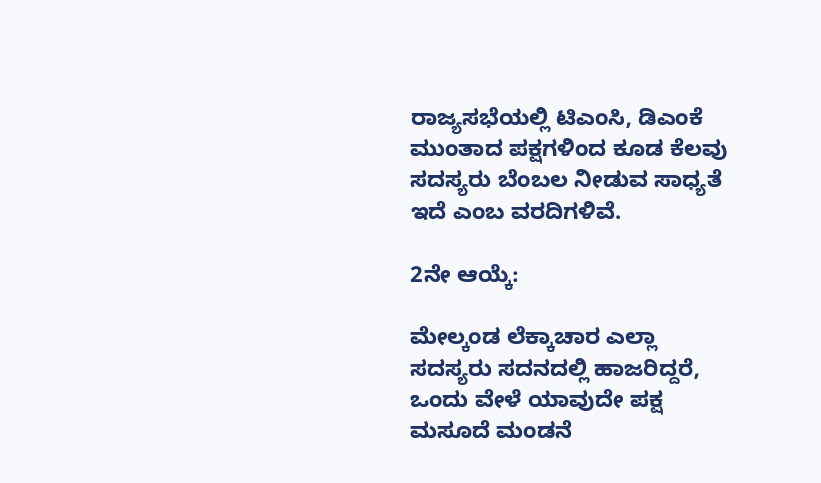ರಾಜ್ಯಸಭೆಯಲ್ಲಿ ಟಿಎಂಸಿ, ಡಿಎಂಕೆ ಮುಂತಾದ ಪಕ್ಷಗಳಿಂದ ಕೂಡ ಕೆಲವು ಸದಸ್ಯರು ಬೆಂಬಲ ನೀಡುವ ಸಾಧ್ಯತೆ ಇದೆ ಎಂಬ ವರದಿಗಳಿವೆ.

2ನೇ ಆಯ್ಕೆ:

ಮೇಲ್ಕಂಡ ಲೆಕ್ಕಾಚಾರ ಎಲ್ಲಾ ಸದಸ್ಯರು ಸದನದಲ್ಲಿ ಹಾಜರಿದ್ದರೆ, ಒಂದು ವೇಳೆ ಯಾವುದೇ ಪಕ್ಷ ಮಸೂದೆ ಮಂಡನೆ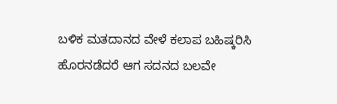ಬಳಿಕ ಮತದಾನದ ವೇಳೆ ಕಲಾಪ ಬಹಿಷ್ಕರಿಸಿ ಹೊರನಡೆದರೆ ಆಗ ಸದನದ ಬಲವೇ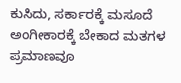ಕುಸಿದು, ಸರ್ಕಾರಕ್ಕೆ ಮಸೂದೆ ಅಂಗೀಕಾರಕ್ಕೆ ಬೇಕಾದ ಮತಗಳ ಪ್ರಮಾಣವೂ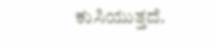ಕುಸಿಯುತ್ತದೆ.